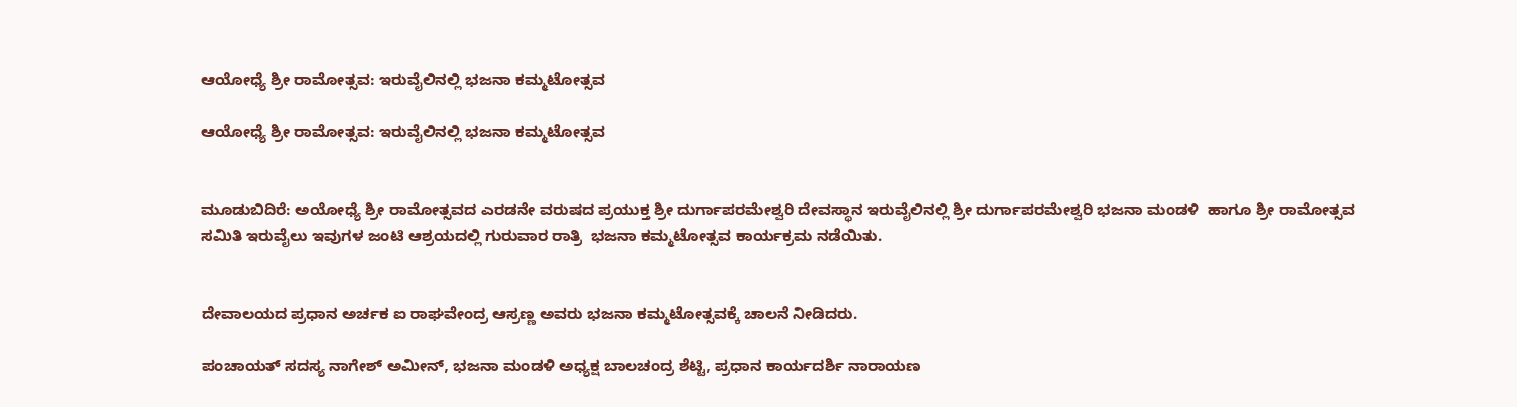ಆಯೋಧ್ಯೆ ಶ್ರೀ ರಾಮೋತ್ಸವ: ಇರುವೈಲಿನಲ್ಲಿ ಭಜನಾ ಕಮ್ಮಟೋತ್ಸವ

ಆಯೋಧ್ಯೆ ಶ್ರೀ ರಾಮೋತ್ಸವ: ಇರುವೈಲಿನಲ್ಲಿ ಭಜನಾ ಕಮ್ಮಟೋತ್ಸವ


ಮೂಡುಬಿದಿರೆ: ಅಯೋಧ್ಯೆ ಶ್ರೀ ರಾಮೋತ್ಸವದ ಎರಡನೇ ವರುಷದ ಪ್ರಯುಕ್ತ ಶ್ರೀ ದುರ್ಗಾಪರಮೇಶ್ವರಿ ದೇವಸ್ಥಾನ ಇರುವೈಲಿನಲ್ಲಿ ಶ್ರೀ ದುರ್ಗಾಪರಮೇಶ್ವರಿ ಭಜನಾ ಮಂಡಳಿ  ಹಾಗೂ ಶ್ರೀ ರಾಮೋತ್ಸವ ಸಮಿತಿ ಇರುವೈಲು ಇವುಗಳ ಜಂಟಿ ಆಶ್ರಯದಲ್ಲಿ ಗುರುವಾರ ರಾತ್ರಿ  ಭಜನಾ ಕಮ್ಮಟೋತ್ಸವ ಕಾರ್ಯಕ್ರಮ ನಡೆಯಿತು.


ದೇವಾಲಯದ ಪ್ರಧಾನ ಅರ್ಚಕ ಐ ರಾಘವೇಂದ್ರ ಆಸ್ರಣ್ಣ ಅವರು ಭಜನಾ ಕಮ್ಮಟೋತ್ಸವಕ್ಕೆ ಚಾಲನೆ ನೀಡಿದರು.

ಪಂಚಾಯತ್ ಸದಸ್ಯ ನಾಗೇಶ್ ಅಮೀನ್, ಭಜನಾ ಮಂಡಳಿ ಅಧ್ಯಕ್ಷ ಬಾಲಚಂದ್ರ ಶೆಟ್ಟಿ, ಪ್ರಧಾನ ಕಾರ್ಯದರ್ಶಿ ನಾರಾಯಣ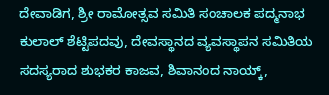ದೇವಾಡಿಗ, ಶ್ರೀ ರಾಮೋತ್ಸವ ಸಮಿತಿ ಸಂಚಾಲಕ ಪದ್ಮನಾಭ ಕುಲಾಲ್ ಶೆಟ್ಟಿಪದವು, ದೇವಸ್ಥಾನದ ವ್ಯವಸ್ಥಾಪನ ಸಮಿತಿಯ ಸದಸ್ಯರಾದ ಶುಭಕರ ಕಾಜವ, ಶಿವಾನಂದ ನಾಯ್ಕ್,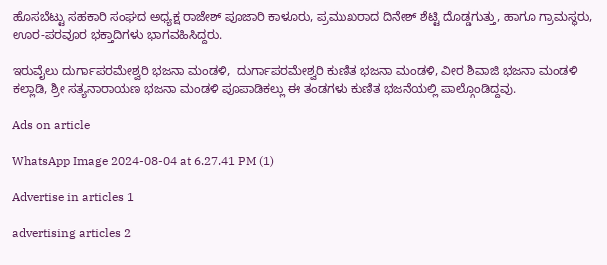ಹೊಸಬೆಟ್ಟು ಸಹಕಾರಿ ಸಂಘದ ಅಧ್ಯಕ್ಷ ರಾಜೇಶ್ ಪೂಜಾರಿ ಕಾಳೂರು, ಪ್ರಮುಖರಾದ ದಿನೇಶ್ ಶೆಟ್ಟಿ ದೊಡ್ಡಗುತ್ತು, ಹಾಗೂ ಗ್ರಾಮಸ್ಥರು, ಊರ-ಪರವೂರ ಭಕ್ತಾದಿಗಳು ಭಾಗವಹಿಸಿದ್ದರು.

ಇರುವೈಲು ದುರ್ಗಾಪರಮೇಶ್ವರಿ ಭಜನಾ ಮಂಡಳಿ,  ದುರ್ಗಾಪರಮೇಶ್ವರಿ ಕುಣಿತ ಭಜನಾ ಮಂಡಳಿ, ವೀರ ಶಿವಾಜಿ ಭಜನಾ ಮಂಡಳಿ ಕಲ್ಲಾಡಿ, ಶ್ರೀ ಸತ್ಯನಾರಾಯಣ ಭಜನಾ ಮಂಡಳಿ ಪೂಪಾಡಿಕಲ್ಲು ಈ ತಂಡಗಳು ಕುಣಿತ ಭಜನೆಯಲ್ಲಿ ಪಾಲ್ಗೊಂಡಿದ್ದವು.

Ads on article

WhatsApp Image 2024-08-04 at 6.27.41 PM (1)

Advertise in articles 1

advertising articles 2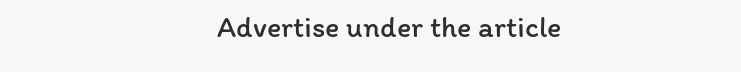Advertise under the article